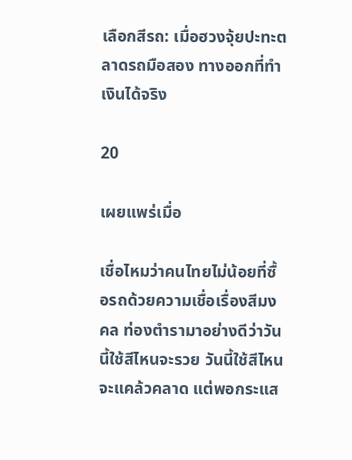เลือกสีรถ: เมื่อฮวงจุ้ยปะทะตลาดรถมือสอง ทางออกที่ทำเงินได้จริง

20

เผยแพร่เมื่อ

เชื่อไหมว่าคนไทยไม่น้อยที่ซื้อรถด้วยความเชื่อเรื่องสีมงคล ท่องตำรามาอย่างดีว่าวันนี้ใช้สีไหนจะรวย วันนี้ใช้สีไหนจะแคล้วคลาด แต่พอกระแส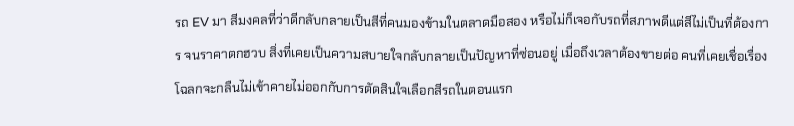รถ EV มา สีมงคลที่ว่าดีกลับกลายเป็นสีที่คนมองข้ามในตลาดมือสอง หรือไม่ก็เจอกับรถที่สภาพดีแต่สีไม่เป็นที่ต้องการ จนราคาตกฮวบ สิ่งที่เคยเป็นความสบายใจกลับกลายเป็นปัญหาที่ซ่อนอยู่ เมื่อถึงเวลาต้องขายต่อ คนที่เคยเชื่อเรื่องโฉลกจะกลืนไม่เข้าคายไม่ออกกับการตัดสินใจเลือกสีรถในตอนแรก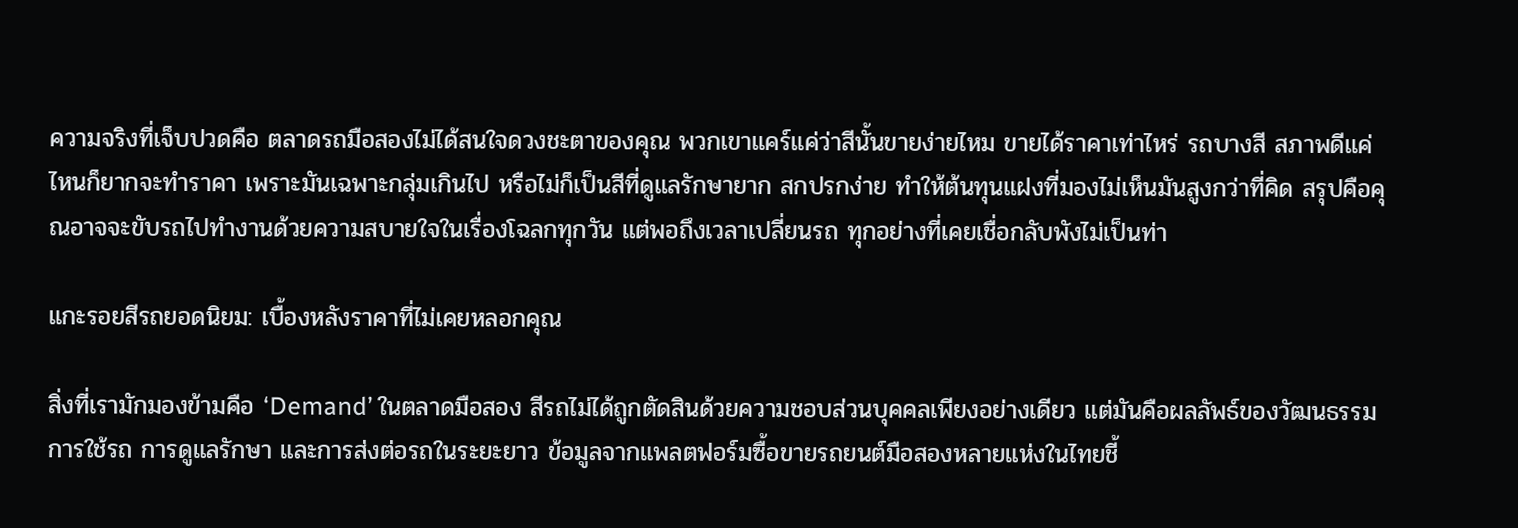ความจริงที่เจ็บปวดคือ ตลาดรถมือสองไม่ได้สนใจดวงชะตาของคุณ พวกเขาแคร์แค่ว่าสีนั้นขายง่ายไหม ขายได้ราคาเท่าไหร่ รถบางสี สภาพดีแค่ไหนก็ยากจะทำราคา เพราะมันเฉพาะกลุ่มเกินไป หรือไม่ก็เป็นสีที่ดูแลรักษายาก สกปรกง่าย ทำให้ต้นทุนแฝงที่มองไม่เห็นมันสูงกว่าที่คิด สรุปคือคุณอาจจะขับรถไปทำงานด้วยความสบายใจในเรื่องโฉลกทุกวัน แต่พอถึงเวลาเปลี่ยนรถ ทุกอย่างที่เคยเชื่อกลับพังไม่เป็นท่า

แกะรอยสีรถยอดนิยม: เบื้องหลังราคาที่ไม่เคยหลอกคุณ

สิ่งที่เรามักมองข้ามคือ ‘Demand’ ในตลาดมือสอง สีรถไม่ได้ถูกตัดสินด้วยความชอบส่วนบุคคลเพียงอย่างเดียว แต่มันคือผลลัพธ์ของวัฒนธรรมการใช้รถ การดูแลรักษา และการส่งต่อรถในระยะยาว ข้อมูลจากแพลตฟอร์มซื้อขายรถยนต์มือสองหลายแห่งในไทยชี้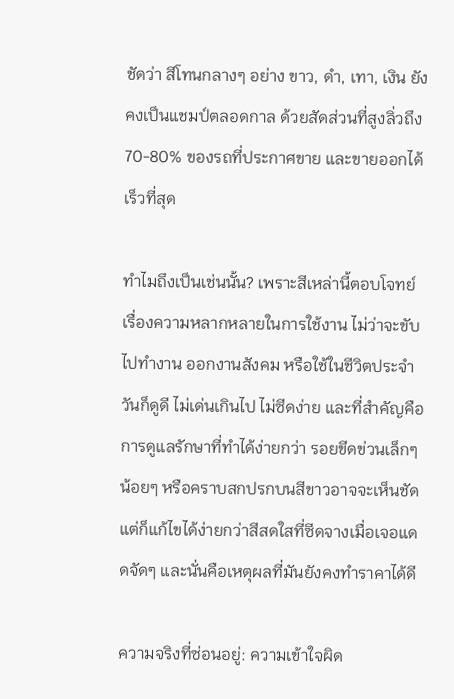ชัดว่า สีโทนกลางๆ อย่าง ขาว, ดำ, เทา, เงิน ยังคงเป็นแชมป์ตลอดกาล ด้วยสัดส่วนที่สูงลิ่วถึง 70-80% ของรถที่ประกาศขาย และขายออกได้เร็วที่สุด

ทำไมถึงเป็นเช่นนั้น? เพราะสีเหล่านี้ตอบโจทย์เรื่องความหลากหลายในการใช้งาน ไม่ว่าจะขับไปทำงาน ออกงานสังคม หรือใช้ในชีวิตประจำวันก็ดูดี ไม่เด่นเกินไป ไม่ซีดง่าย และที่สำคัญคือ การดูแลรักษาที่ทำได้ง่ายกว่า รอยขีดข่วนเล็กๆ น้อยๆ หรือคราบสกปรกบนสีขาวอาจจะเห็นชัด แต่ก็แก้ไขได้ง่ายกว่าสีสดใสที่ซีดจางเมื่อเจอแดดจัดๆ และนั่นคือเหตุผลที่มันยังคงทำราคาได้ดี

ความจริงที่ซ่อนอยู่: ความเข้าใจผิด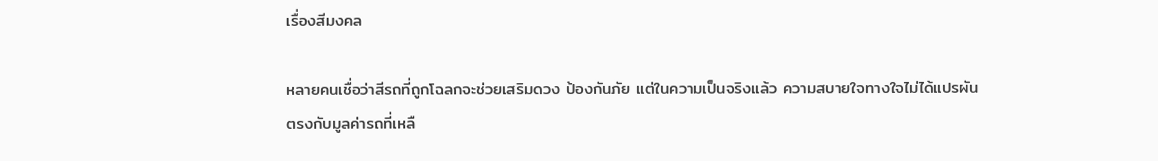เรื่องสีมงคล

หลายคนเชื่อว่าสีรถที่ถูกโฉลกจะช่วยเสริมดวง ป้องกันภัย แต่ในความเป็นจริงแล้ว ความสบายใจทางใจไม่ได้แปรผันตรงกับมูลค่ารถที่เหลื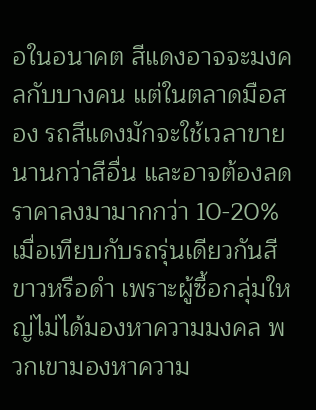อในอนาคต สีแดงอาจจะมงคลกับบางคน แต่ในตลาดมือสอง รถสีแดงมักจะใช้เวลาขายนานกว่าสีอื่น และอาจต้องลดราคาลงมามากกว่า 10-20% เมื่อเทียบกับรถรุ่นเดียวกันสีขาวหรือดำ เพราะผู้ซื้อกลุ่มใหญ่ไม่ได้มองหาความมงคล พวกเขามองหาความ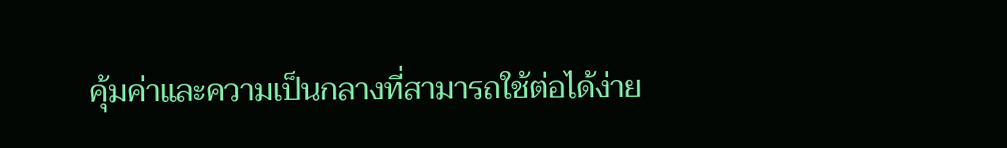คุ้มค่าและความเป็นกลางที่สามารถใช้ต่อได้ง่าย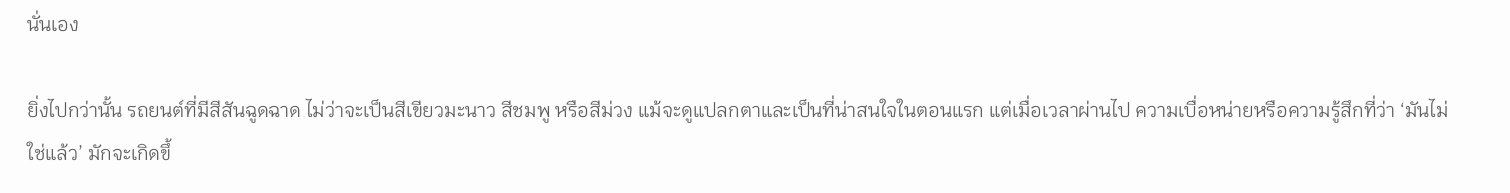นั่นเอง

ยิ่งไปกว่านั้น รถยนต์ที่มีสีสันฉูดฉาด ไม่ว่าจะเป็นสีเขียวมะนาว สีชมพู หรือสีม่วง แม้จะดูแปลกตาและเป็นที่น่าสนใจในตอนแรก แต่เมื่อเวลาผ่านไป ความเบื่อหน่ายหรือความรู้สึกที่ว่า ‘มันไม่ใช่แล้ว’ มักจะเกิดขึ้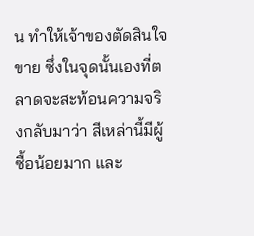น ทำให้เจ้าของตัดสินใจขาย ซึ่งในจุดนั้นเองที่ตลาดจะสะท้อนความจริงกลับมาว่า สีเหล่านี้มีผู้ซื้อน้อยมาก และ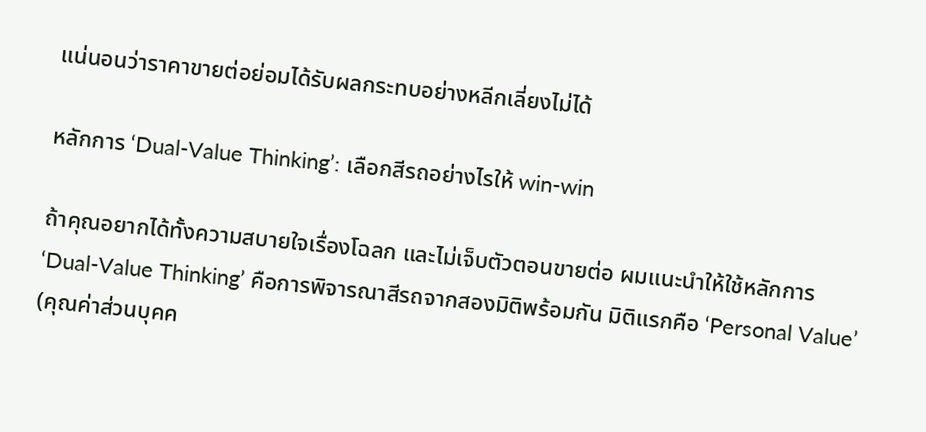แน่นอนว่าราคาขายต่อย่อมได้รับผลกระทบอย่างหลีกเลี่ยงไม่ได้

หลักการ ‘Dual-Value Thinking’: เลือกสีรถอย่างไรให้ win-win

ถ้าคุณอยากได้ทั้งความสบายใจเรื่องโฉลก และไม่เจ็บตัวตอนขายต่อ ผมแนะนำให้ใช้หลักการ ‘Dual-Value Thinking’ คือการพิจารณาสีรถจากสองมิติพร้อมกัน มิติแรกคือ ‘Personal Value’ (คุณค่าส่วนบุคค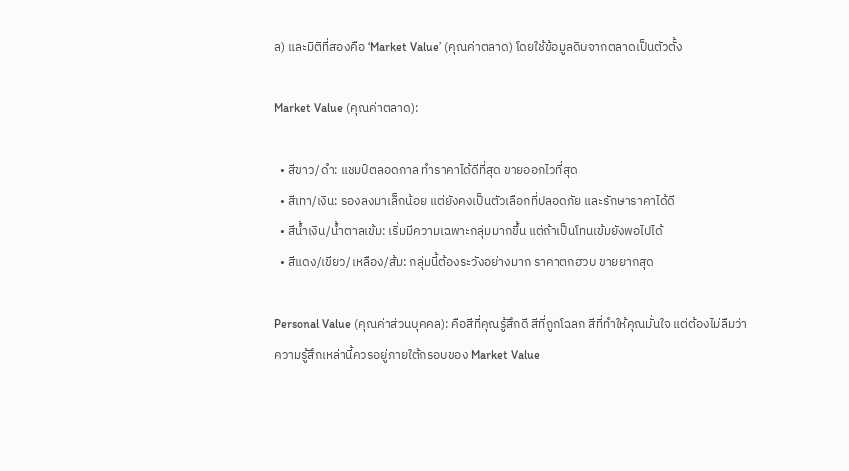ล) และมิติที่สองคือ ‘Market Value’ (คุณค่าตลาด) โดยใช้ข้อมูลดิบจากตลาดเป็นตัวตั้ง

Market Value (คุณค่าตลาด):

  • สีขาว/ดำ: แชมป์ตลอดกาล ทำราคาได้ดีที่สุด ขายออกไวที่สุด
  • สีเทา/เงิน: รองลงมาเล็กน้อย แต่ยังคงเป็นตัวเลือกที่ปลอดภัย และรักษาราคาได้ดี
  • สีน้ำเงิน/น้ำตาลเข้ม: เริ่มมีความเฉพาะกลุ่มมากขึ้น แต่ถ้าเป็นโทนเข้มยังพอไปได้
  • สีแดง/เขียว/เหลือง/ส้ม: กลุ่มนี้ต้องระวังอย่างมาก ราคาตกฮวบ ขายยากสุด

Personal Value (คุณค่าส่วนบุคคล): คือสีที่คุณรู้สึกดี สีที่ถูกโฉลก สีที่ทำให้คุณมั่นใจ แต่ต้องไม่ลืมว่า ความรู้สึกเหล่านี้ควรอยู่ภายใต้กรอบของ Market Value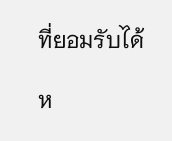ที่ยอมรับได้

ห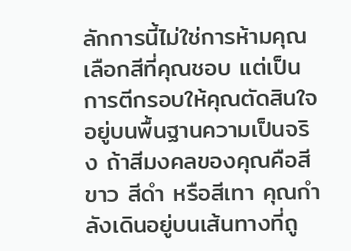ลักการนี้ไม่ใช่การห้ามคุณเลือกสีที่คุณชอบ แต่เป็นการตีกรอบให้คุณตัดสินใจอยู่บนพื้นฐานความเป็นจริง ถ้าสีมงคลของคุณคือสีขาว สีดำ หรือสีเทา คุณกำลังเดินอยู่บนเส้นทางที่ถู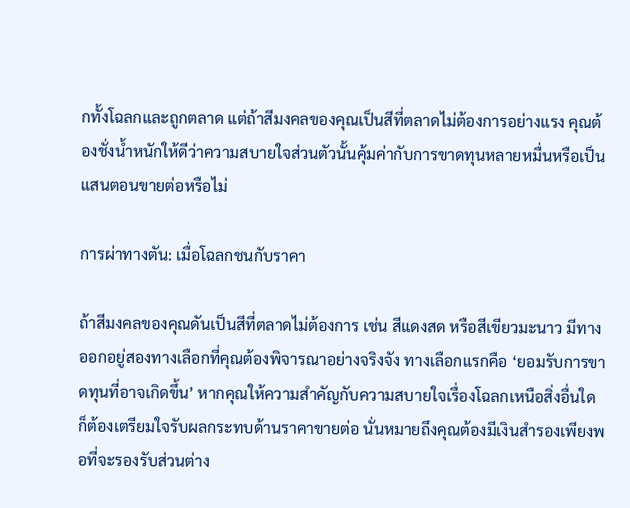กทั้งโฉลกและถูกตลาด แต่ถ้าสีมงคลของคุณเป็นสีที่ตลาดไม่ต้องการอย่างแรง คุณต้องชั่งน้ำหนักให้ดีว่าความสบายใจส่วนตัวนั้นคุ้มค่ากับการขาดทุนหลายหมื่นหรือเป็นแสนตอนขายต่อหรือไม่

การผ่าทางตัน: เมื่อโฉลกชนกับราคา

ถ้าสีมงคลของคุณดันเป็นสีที่ตลาดไม่ต้องการ เช่น สีแดงสด หรือสีเขียวมะนาว มีทางออกอยู่สองทางเลือกที่คุณต้องพิจารณาอย่างจริงจัง ทางเลือกแรกคือ ‘ยอมรับการขาดทุนที่อาจเกิดขึ้น’ หากคุณให้ความสำคัญกับความสบายใจเรื่องโฉลกเหนือสิ่งอื่นใด ก็ต้องเตรียมใจรับผลกระทบด้านราคาขายต่อ นั่นหมายถึงคุณต้องมีเงินสำรองเพียงพอที่จะรองรับส่วนต่าง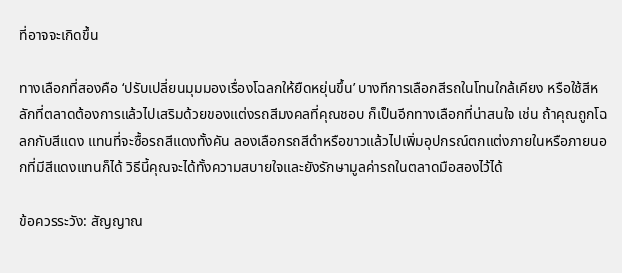ที่อาจจะเกิดขึ้น

ทางเลือกที่สองคือ ‘ปรับเปลี่ยนมุมมองเรื่องโฉลกให้ยืดหยุ่นขึ้น’ บางทีการเลือกสีรถในโทนใกล้เคียง หรือใช้สีหลักที่ตลาดต้องการแล้วไปเสริมด้วยของแต่งรถสีมงคลที่คุณชอบ ก็เป็นอีกทางเลือกที่น่าสนใจ เช่น ถ้าคุณถูกโฉลกกับสีแดง แทนที่จะซื้อรถสีแดงทั้งคัน ลองเลือกรถสีดำหรือขาวแล้วไปเพิ่มอุปกรณ์ตกแต่งภายในหรือภายนอกที่มีสีแดงแทนก็ได้ วิธีนี้คุณจะได้ทั้งความสบายใจและยังรักษามูลค่ารถในตลาดมือสองไว้ได้

ข้อควรระวัง: สัญญาณ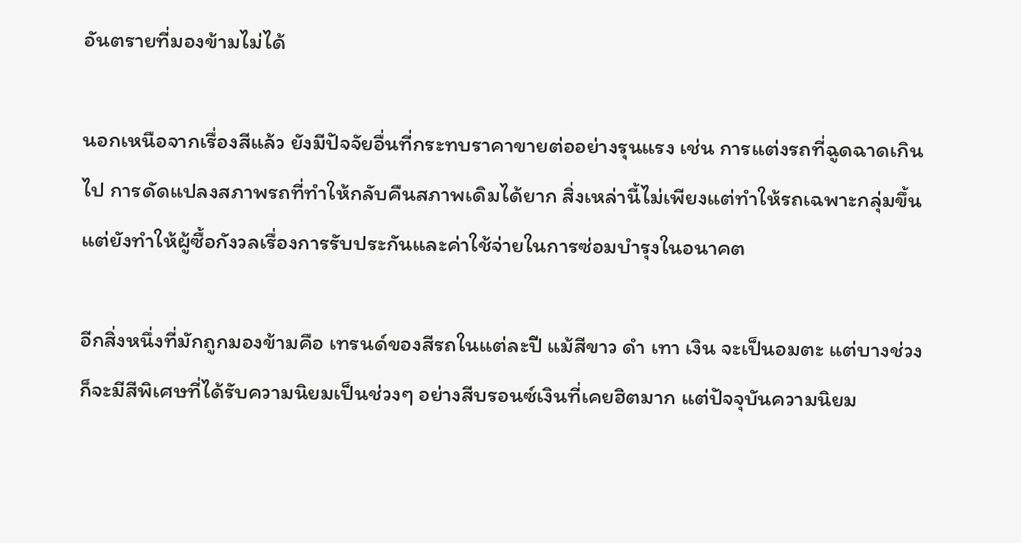อันตรายที่มองข้ามไม่ได้

นอกเหนือจากเรื่องสีแล้ว ยังมีปัจจัยอื่นที่กระทบราคาขายต่ออย่างรุนแรง เช่น การแต่งรถที่ฉูดฉาดเกินไป การดัดแปลงสภาพรถที่ทำให้กลับคืนสภาพเดิมได้ยาก สิ่งเหล่านี้ไม่เพียงแต่ทำให้รถเฉพาะกลุ่มขึ้น แต่ยังทำให้ผู้ซื้อกังวลเรื่องการรับประกันและค่าใช้จ่ายในการซ่อมบำรุงในอนาคต

อีกสิ่งหนึ่งที่มักถูกมองข้ามคือ เทรนด์ของสีรถในแต่ละปี แม้สีขาว ดำ เทา เงิน จะเป็นอมตะ แต่บางช่วงก็จะมีสีพิเศษที่ได้รับความนิยมเป็นช่วงๆ อย่างสีบรอนซ์เงินที่เคยฮิตมาก แต่ปัจจุบันความนิยม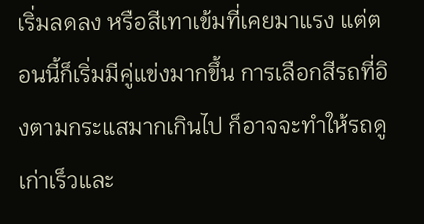เริ่มลดลง หรือสีเทาเข้มที่เคยมาแรง แต่ตอนนี้ก็เริ่มมีคู่แข่งมากขึ้น การเลือกสีรถที่อิงตามกระแสมากเกินไป ก็อาจจะทำให้รถดูเก่าเร็วและ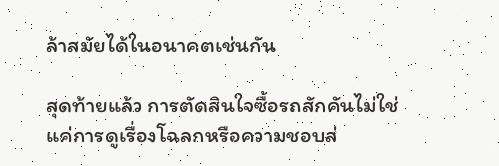ล้าสมัยได้ในอนาคตเช่นกัน

สุดท้ายแล้ว การตัดสินใจซื้อรถสักคันไม่ใช่แค่การดูเรื่องโฉลกหรือความชอบส่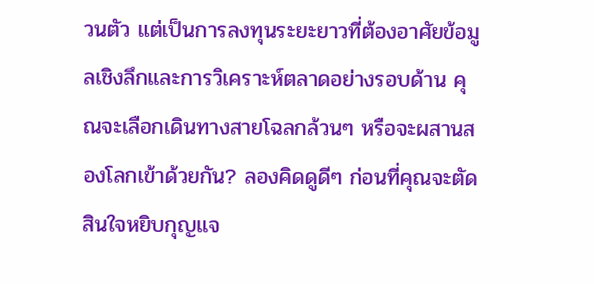วนตัว แต่เป็นการลงทุนระยะยาวที่ต้องอาศัยข้อมูลเชิงลึกและการวิเคราะห์ตลาดอย่างรอบด้าน คุณจะเลือกเดินทางสายโฉลกล้วนๆ หรือจะผสานสองโลกเข้าด้วยกัน? ลองคิดดูดีๆ ก่อนที่คุณจะตัดสินใจหยิบกุญแจ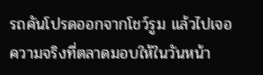รถคันโปรดออกจากโชว์รูม แล้วไปเจอความจริงที่ตลาดมอบให้ในวันหน้า